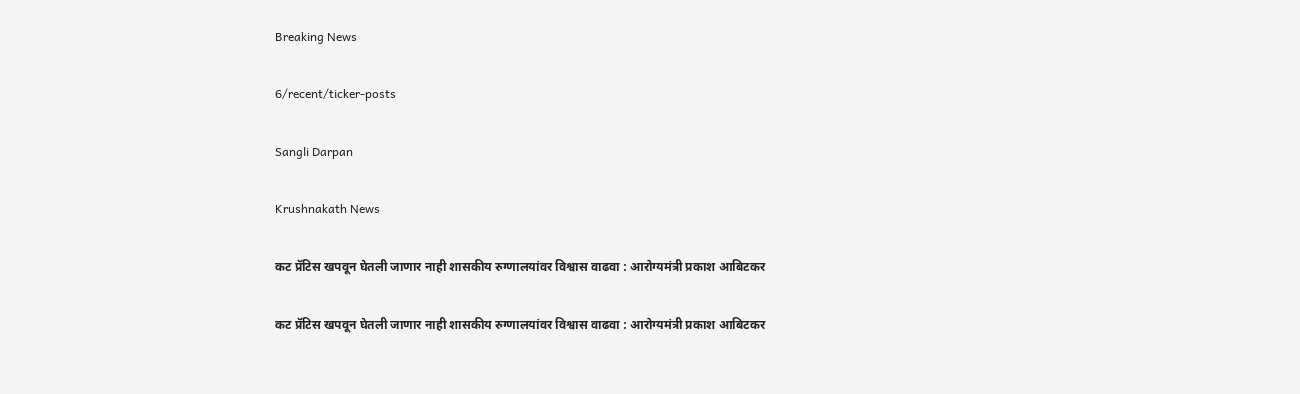Breaking News

6/recent/ticker-posts

Sangli Darpan

Krushnakath News

कट प्रॅटिस खपवून घेतली जाणार नाही शासकीय रुग्णालयांवर विश्वास वाढवा : आरोग्यमंत्री प्रकाश आबिटकर

कट प्रॅटिस खपवून घेतली जाणार नाही शासकीय रुग्णालयांवर विश्वास वाढवा : आरोग्यमंत्री प्रकाश आबिटकर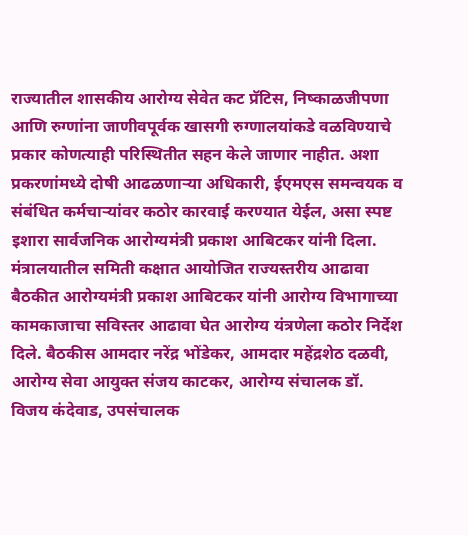राज्यातील शासकीय आरोग्य सेवेत कट प्रॅटिस, निष्काळजीपणा आणि रुग्णांना जाणीवपूर्वक खासगी रुग्णालयांकडे वळविण्याचे प्रकार कोणत्याही परिस्थितीत सहन केले जाणार नाहीत. अशा प्रकरणांमध्ये दोषी आढळणार्‍या अधिकारी, ईएमएस समन्वयक व संबंधित कर्मचार्‍यांवर कठोर कारवाई करण्यात येईल, असा स्पष्ट इशारा सार्वजनिक आरोग्यमंत्री प्रकाश आबिटकर यांनी दिला. मंत्रालयातील समिती कक्षात आयोजित राज्यस्तरीय आढावा बैठकीत आरोग्यमंत्री प्रकाश आबिटकर यांनी आरोग्य विभागाच्या कामकाजाचा सविस्तर आढावा घेत आरोग्य यंत्रणेला कठोर निर्देश दिले. बैठकीस आमदार नरेंद्र भोंडेकर, आमदार महेंद्रशेठ दळवी, आरोग्य सेवा आयुक्त संजय काटकर, आरोग्य संचालक डॉ. विजय कंदेवाड, उपसंचालक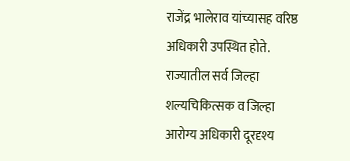राजेंद्र भालेराव यांच्यासह वरिष्ठ अधिकारी उपस्थित होते. राज्यातील सर्व जिल्हा शल्यचिकित्सक व जिल्हा आरोग्य अधिकारी दूरदृश्य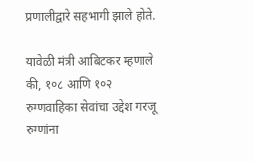प्रणालीद्वारे सहभागी झाले होते.

यावेळी मंत्री आबिटकर म्हणाले की, १०८ आणि १०२ रुग्णवाहिका सेवांचा उद्देश गरजू रुग्णांना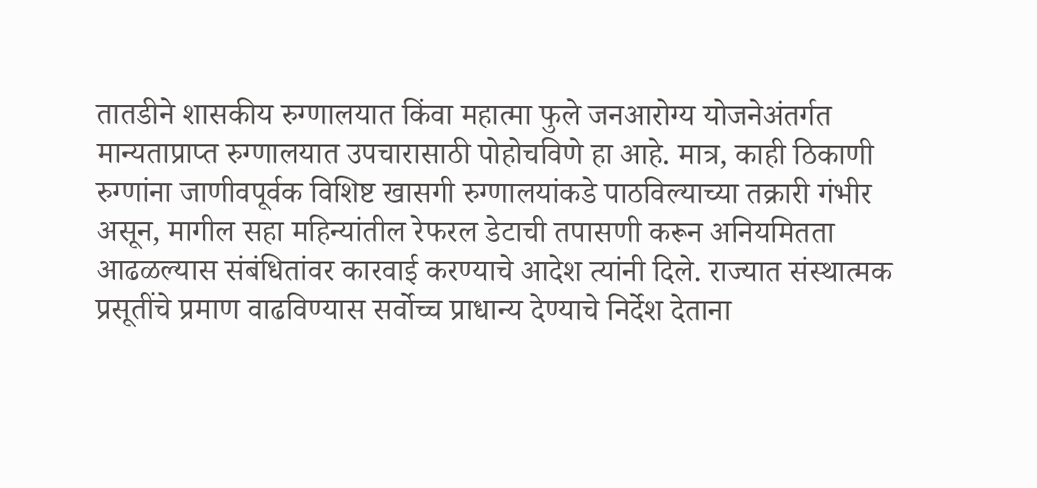तातडीने शासकीय रुग्णालयात किंवा महात्मा फुले जनआरोग्य योजनेअंतर्गत मान्यताप्राप्त रुग्णालयात उपचारासाठी पोहोचविणे हा आहे. मात्र, काही ठिकाणी रुग्णांना जाणीवपूर्वक विशिष्ट खासगी रुग्णालयांकडे पाठविल्याच्या तक्रारी गंभीर असून, मागील सहा महिन्यांतील रेफरल डेटाची तपासणी करून अनियमितता आढळल्यास संबंधितांवर कारवाई करण्याचे आदेश त्यांनी दिले. राज्यात संस्थात्मक प्रसूतींचे प्रमाण वाढविण्यास सर्वोच्च प्राधान्य देण्याचे निर्देश देताना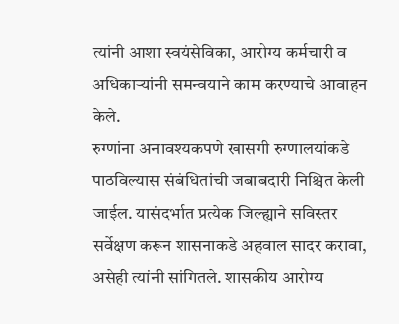त्यांनी आशा स्वयंसेविका, आरोग्य कर्मचारी व अधिकार्‍यांनी समन्वयाने काम करण्याचे आवाहन केले.
रुग्णांना अनावश्यकपणे खासगी रुग्णालयांकडे पाठविल्यास संबंधितांची जबाबदारी निश्चित केली जाईल. यासंदर्भात प्रत्येक जिल्ह्याने सविस्तर सर्वेक्षण करून शासनाकडे अहवाल सादर करावा, असेही त्यांनी सांगितले. शासकीय आरोग्य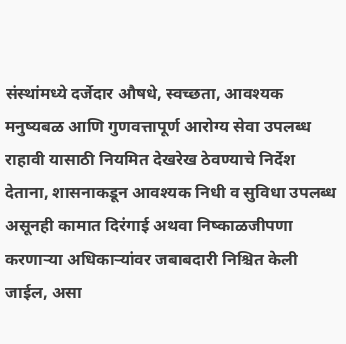संस्थांमध्ये दर्जेदार औषधे, स्वच्छता, आवश्यक मनुष्यबळ आणि गुणवत्तापूर्ण आरोग्य सेवा उपलब्ध राहावी यासाठी नियमित देखरेख ठेवण्याचे निर्देश देताना, शासनाकडून आवश्यक निधी व सुविधा उपलब्ध असूनही कामात दिरंगाई अथवा निष्काळजीपणा करणार्‍या अधिकार्‍यांवर जबाबदारी निश्चित केली जाईल, असा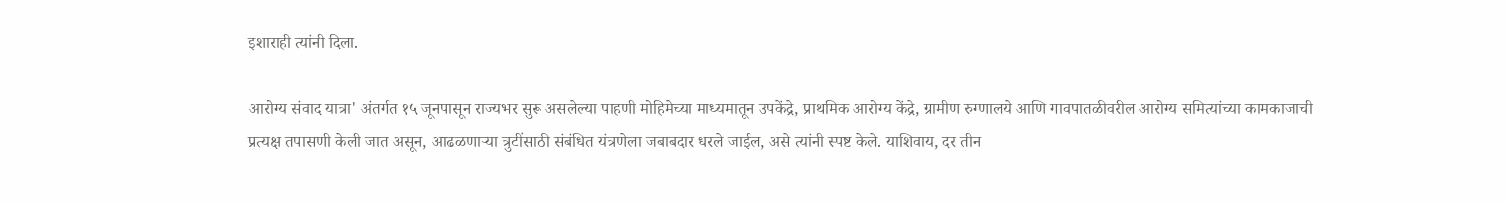इशाराही त्यांनी दिला.

आरोग्य संवाद यात्रा' अंतर्गत १५ जूनपासून राज्यभर सुरू असलेल्या पाहणी मोहिमेच्या माध्यमातून उपकेंद्रे, प्राथमिक आरोग्य केंद्रे, ग्रामीण रुग्णालये आणि गावपातळीवरील आरोग्य समित्यांच्या कामकाजाची प्रत्यक्ष तपासणी केली जात असून, आढळणार्‍या त्रुटींसाठी संबंधित यंत्रणेला जबाबदार धरले जाईल, असे त्यांनी स्पष्ट केले. याशिवाय, दर तीन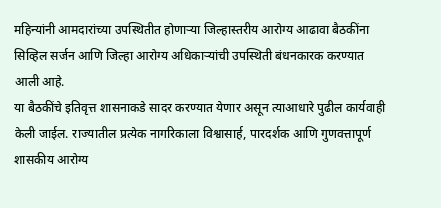महिन्यांनी आमदारांच्या उपस्थितीत होणार्‍या जिल्हास्तरीय आरोग्य आढावा बैठकींना सिव्हिल सर्जन आणि जिल्हा आरोग्य अधिकार्‍यांची उपस्थिती बंधनकारक करण्यात आली आहे.
या बैठकींचे इतिवृत्त शासनाकडे सादर करण्यात येणार असून त्याआधारे पुढील कार्यवाही केली जाईल. राज्यातील प्रत्येक नागरिकाला विश्वासार्ह, पारदर्शक आणि गुणवत्तापूर्ण शासकीय आरोग्य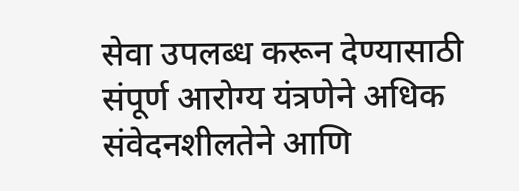सेवा उपलब्ध करून देण्यासाठी संपूर्ण आरोग्य यंत्रणेने अधिक संवेदनशीलतेने आणि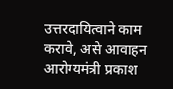उत्तरदायित्वाने काम करावे, असे आवाहन आरोग्यमंत्री प्रकाश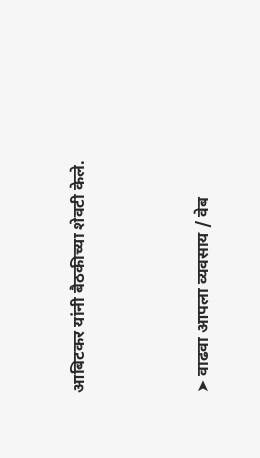आबिटकर यांनी बैठकीच्या शेवटी केले.



➤ वाढवा आपला व्यवसाय / वेब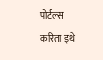पोर्टल्स करिता इथे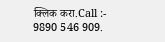क्लिक करा.Call :- 9890 546 909.